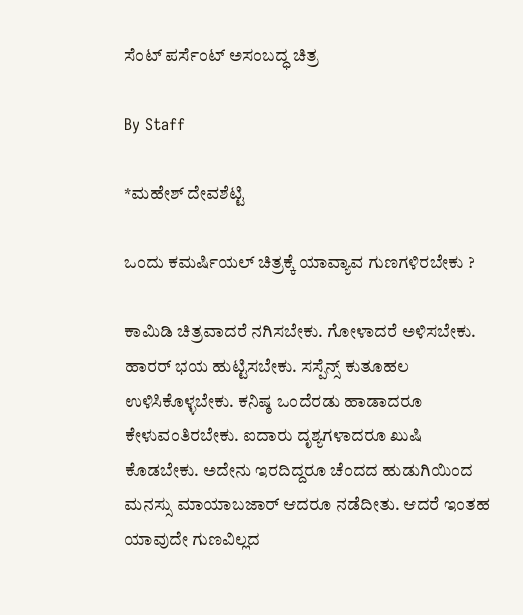ಸೆಂಟ್‌ ಪರ್ಸೆಂಟ್‌ ಅಸಂಬದ್ಧ ಚಿತ್ರ

By Staff

*ಮಹೇಶ್‌ ದೇವಶೆಟ್ಟಿ

ಒಂದು ಕಮರ್ಷಿಯಲ್‌ ಚಿತ್ರಕ್ಕೆ ಯಾವ್ಯಾವ ಗುಣಗಳಿರಬೇಕು ?

ಕಾಮಿಡಿ ಚಿತ್ರವಾದರೆ ನಗಿಸಬೇಕು. ಗೋಳಾದರೆ ಅಳಿಸಬೇಕು. ಹಾರರ್‌ ಭಯ ಹುಟ್ಟಿಸಬೇಕು. ಸಸ್ಪೆನ್ಸ್‌ ಕುತೂಹಲ ಉಳಿಸಿಕೊಳ್ಳಬೇಕು. ಕನಿಷ್ಠ ಒಂದೆರಡು ಹಾಡಾದರೂ ಕೇಳುವಂತಿರಬೇಕು. ಐದಾರು ದೃಶ್ಯಗಳಾದರೂ ಖುಷಿ ಕೊಡಬೇಕು. ಅದೇನು ಇರದಿದ್ದರೂ ಚೆಂದದ ಹುಡುಗಿಯಿಂದ ಮನಸ್ಸು ಮಾಯಾಬಜಾರ್‌ ಆದರೂ ನಡೆದೀತು. ಆದರೆ ಇಂತಹ ಯಾವುದೇ ಗುಣವಿಲ್ಲದ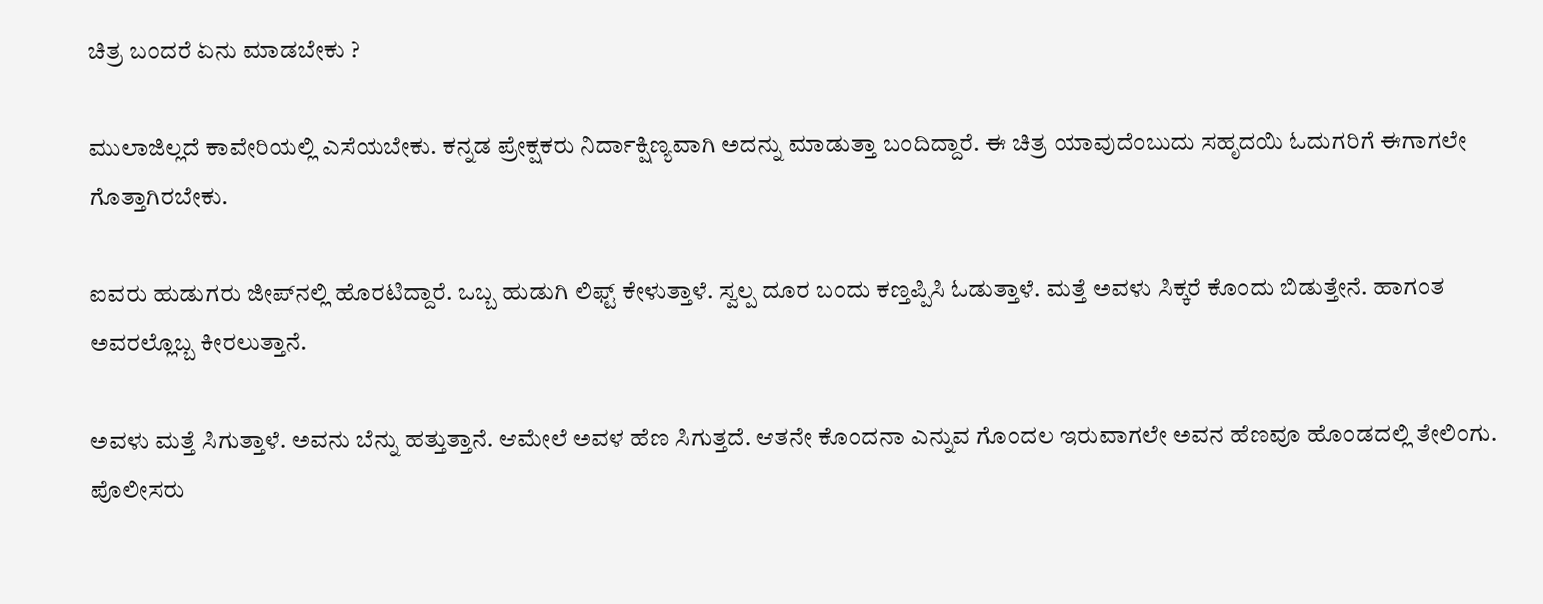ಚಿತ್ರ ಬಂದರೆ ಏನು ಮಾಡಬೇಕು ?

ಮುಲಾಜಿಲ್ಲದೆ ಕಾವೇರಿಯಲ್ಲಿ ಎಸೆಯಬೇಕು. ಕನ್ನಡ ಪ್ರೇಕ್ಷಕರು ನಿರ್ದಾಕ್ಷಿಣ್ಯವಾಗಿ ಅದನ್ನು ಮಾಡುತ್ತಾ ಬಂದಿದ್ದಾರೆ. ಈ ಚಿತ್ರ ಯಾವುದೆಂಬುದು ಸಹೃದಯಿ ಓದುಗರಿಗೆ ಈಗಾಗಲೇ ಗೊತ್ತಾಗಿರಬೇಕು.

ಐವರು ಹುಡುಗರು ಜೀಪ್‌ನಲ್ಲಿ ಹೊರಟಿದ್ದಾರೆ. ಒಬ್ಬ ಹುಡುಗಿ ಲಿಫ್ಟ್‌ ಕೇಳುತ್ತಾಳೆ. ಸ್ವಲ್ಪ ದೂರ ಬಂದು ಕಣ್ತಪ್ಪಿಸಿ ಓಡುತ್ತಾಳೆ. ಮತ್ತೆ ಅವಳು ಸಿಕ್ಕರೆ ಕೊಂದು ಬಿಡುತ್ತೇನೆ. ಹಾಗಂತ ಅವರಲ್ಲೊಬ್ಬ ಕೀರಲುತ್ತಾನೆ.

ಅವಳು ಮತ್ತೆ ಸಿಗುತ್ತಾಳೆ. ಅವನು ಬೆನ್ನು ಹತ್ತುತ್ತಾನೆ. ಆಮೇಲೆ ಅವಳ ಹೆಣ ಸಿಗುತ್ತದೆ. ಆತನೇ ಕೊಂದನಾ ಎನ್ನುವ ಗೊಂದಲ ಇರುವಾಗಲೇ ಅವನ ಹೆಣವೂ ಹೊಂಡದಲ್ಲಿ ತೇಲಿಂಗು. ಪೊಲೀಸರು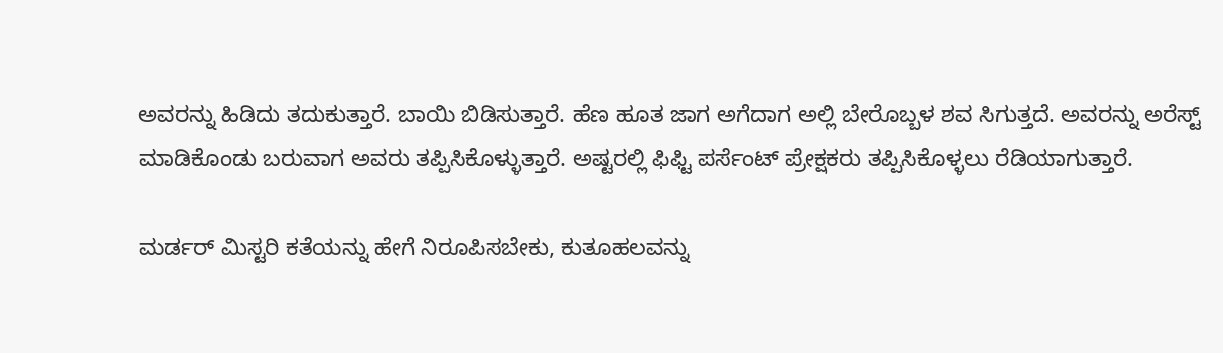ಅವರನ್ನು ಹಿಡಿದು ತದುಕುತ್ತಾರೆ. ಬಾಯಿ ಬಿಡಿಸುತ್ತಾರೆ. ಹೆಣ ಹೂತ ಜಾಗ ಅಗೆದಾಗ ಅಲ್ಲಿ ಬೇರೊಬ್ಬಳ ಶವ ಸಿಗುತ್ತದೆ. ಅವರನ್ನು ಅರೆಸ್ಟ್‌ ಮಾಡಿಕೊಂಡು ಬರುವಾಗ ಅವರು ತಪ್ಪಿಸಿಕೊಳ್ಳುತ್ತಾರೆ. ಅಷ್ಟರಲ್ಲಿ ಫಿಫ್ಟಿ ಪರ್ಸೆಂಟ್‌ ಪ್ರೇಕ್ಷಕರು ತಪ್ಪಿಸಿಕೊಳ್ಳಲು ರೆಡಿಯಾಗುತ್ತಾರೆ.

ಮರ್ಡರ್‌ ಮಿಸ್ಟರಿ ಕತೆಯನ್ನು ಹೇಗೆ ನಿರೂಪಿಸಬೇಕು, ಕುತೂಹಲವನ್ನು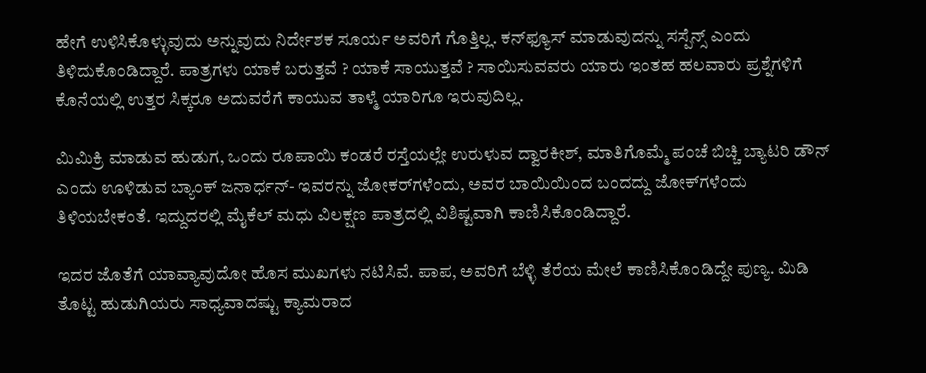ಹೇಗೆ ಉಳಿಸಿಕೊಳ್ಳುವುದು ಅನ್ನುವುದು ನಿರ್ದೇಶಕ ಸೂರ್ಯ ಅವರಿಗೆ ಗೊತ್ತಿಲ್ಲ. ಕನ್‌ಫ್ಯೂಸ್‌ ಮಾಡುವುದನ್ನು ಸಸ್ಪೆನ್ಸ್‌ ಎಂದು ತಿಳಿದುಕೊಂಡಿದ್ದಾರೆ. ಪಾತ್ರಗಳು ಯಾಕೆ ಬರುತ್ತವೆ ? ಯಾಕೆ ಸಾಯುತ್ತವೆ ? ಸಾಯಿಸುವವರು ಯಾರು ಇಂತಹ ಹಲವಾರು ಪ್ರಶ್ನೆಗಳಿಗೆ ಕೊನೆಯಲ್ಲಿ ಉತ್ತರ ಸಿಕ್ಕರೂ ಅದುವರೆಗೆ ಕಾಯುವ ತಾಳ್ಮೆ ಯಾರಿಗೂ ಇರುವುದಿಲ್ಲ.

ಮಿಮಿಕ್ರಿ ಮಾಡುವ ಹುಡುಗ, ಒಂದು ರೂಪಾಯಿ ಕಂಡರೆ ರಸ್ತೆಯಲ್ಲೇ ಉರುಳುವ ದ್ವಾರಕೀಶ್‌, ಮಾತಿಗೊಮ್ಮೆ ಪಂಚೆ ಬಿಚ್ಚಿ ಬ್ಯಾಟರಿ ಡೌನ್‌ ಎಂದು ಊಳಿಡುವ ಬ್ಯಾಂಕ್‌ ಜನಾರ್ಧನ್‌- ಇವರನ್ನು ಜೋಕರ್‌ಗಳೆಂದು, ಅವರ ಬಾಯಿಯಿಂದ ಬಂದದ್ದು ಜೋಕ್‌ಗಳೆಂದು ತಿಳಿಯಬೇಕಂತೆ. ಇದ್ದುದರಲ್ಲಿ ಮೈಕೆಲ್‌ ಮಧು ವಿಲಕ್ಷಣ ಪಾತ್ರದಲ್ಲಿ ವಿಶಿಷ್ಟವಾಗಿ ಕಾಣಿಸಿಕೊಂಡಿದ್ದಾರೆ.

ಇದರ ಜೊತೆಗೆ ಯಾವ್ಯಾವುದೋ ಹೊಸ ಮುಖಗಳು ನಟಿಸಿವೆ. ಪಾಪ, ಅವರಿಗೆ ಬೆಳ್ಳಿ ತೆರೆಯ ಮೇಲೆ ಕಾಣಿಸಿಕೊಂಡಿದ್ದೇ ಪುಣ್ಯ. ಮಿಡಿ ತೊಟ್ಟ ಹುಡುಗಿಯರು ಸಾಧ್ಯವಾದಷ್ಟು ಕ್ಯಾಮರಾದ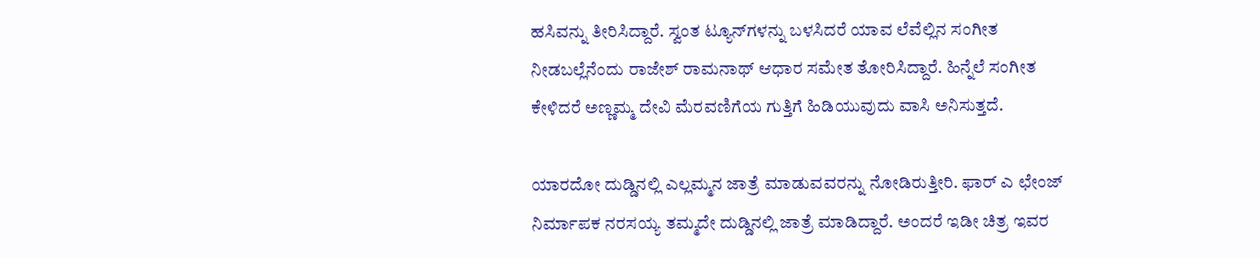ಹಸಿವನ್ನು ತೀರಿಸಿದ್ದಾರೆ. ಸ್ವಂತ ಟ್ಯೂನ್‌ಗಳನ್ನು ಬಳಸಿದರೆ ಯಾವ ಲೆವೆಲ್ಲಿನ ಸಂಗೀತ ನೀಡಬಲ್ಲೆನೆಂದು ರಾಜೇಶ್‌ ರಾಮನಾಥ್‌ ಆಧಾರ ಸಮೇತ ತೋರಿಸಿದ್ದಾರೆ. ಹಿನ್ನೆಲೆ ಸಂಗೀತ ಕೇಳಿದರೆ ಅಣ್ಣಮ್ಮ ದೇವಿ ಮೆರವಣಿಗೆಯ ಗುತ್ತಿಗೆ ಹಿಡಿಯುವುದು ವಾಸಿ ಅನಿಸುತ್ತದೆ.

ಯಾರದೋ ದುಡ್ಡಿನಲ್ಲಿ ಎಲ್ಲಮ್ಮನ ಜಾತ್ರೆ ಮಾಡುವವರನ್ನು ನೋಡಿರುತ್ತೀರಿ. ಫಾರ್‌ ಎ ಛೇಂಜ್‌ ನಿರ್ಮಾಪಕ ನರಸಯ್ಯ ತಮ್ಮದೇ ದುಡ್ಡಿನಲ್ಲಿ ಜಾತ್ರೆ ಮಾಡಿದ್ದಾರೆ. ಅಂದರೆ ಇಡೀ ಚಿತ್ರ ಇವರ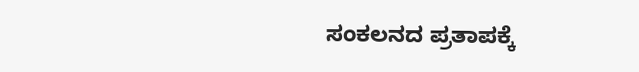ಸಂಕಲನದ ಪ್ರತಾಪಕ್ಕೆ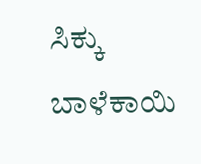ಸಿಕ್ಕು ಬಾಳೆಕಾಯಿ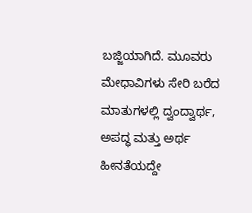ಬಜ್ಜಿಯಾಗಿದೆ. ಮೂವರು ಮೇಧಾವಿಗಳು ಸೇರಿ ಬರೆದ ಮಾತುಗಳಲ್ಲಿ ದ್ವಂದ್ವಾರ್ಥ, ಅಪದ್ಧ ಮತ್ತು ಅರ್ಥ ಹೀನತೆಯದ್ದೇ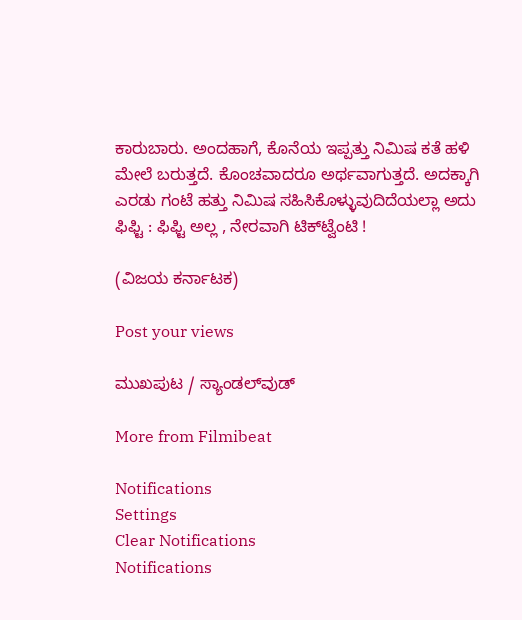ಕಾರುಬಾರು. ಅಂದಹಾಗೆ, ಕೊನೆಯ ಇಪ್ಪತ್ತು ನಿಮಿಷ ಕತೆ ಹಳಿ ಮೇಲೆ ಬರುತ್ತದೆ. ಕೊಂಚವಾದರೂ ಅರ್ಥವಾಗುತ್ತದೆ. ಅದಕ್ಕಾಗಿ ಎರಡು ಗಂಟೆ ಹತ್ತು ನಿಮಿಷ ಸಹಿಸಿಕೊಳ್ಳುವುದಿದೆಯಲ್ಲಾ ಅದು ಫಿಫ್ಟಿ : ಫಿಫ್ಟಿ ಅಲ್ಲ , ನೇರವಾಗಿ ಟಿಕ್‌ಟ್ವೆಂಟಿ !

(ವಿಜಯ ಕರ್ನಾಟಕ)

Post your views

ಮುಖಪುಟ / ಸ್ಯಾಂಡಲ್‌ವುಡ್‌

More from Filmibeat

Notifications
Settings
Clear Notifications
Notifications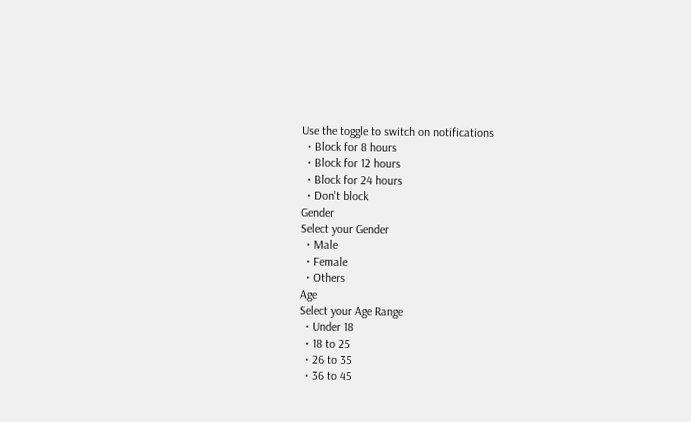Use the toggle to switch on notifications
  • Block for 8 hours
  • Block for 12 hours
  • Block for 24 hours
  • Don't block
Gender
Select your Gender
  • Male
  • Female
  • Others
Age
Select your Age Range
  • Under 18
  • 18 to 25
  • 26 to 35
  • 36 to 45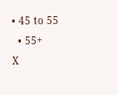• 45 to 55
  • 55+
X